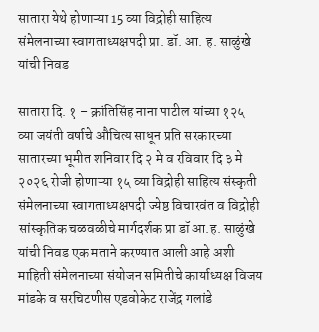सातारा येथे होणाऱ्या 15 व्या विद्रोही साहित्य संमेलनाच्या स्वागताध्यक्षपदी प्रा. डॉ. आ. ह. साळुंखे यांची निवड

सातारा दि. १ – क्रांतिसिंह नाना पाटील यांच्या १२५ व्या जयंती वर्षाचे औचित्य साधून प्रति सरकारच्या सातारच्या भूमीत शनिवार दि २ मे व रविवार दि ३ मे २०२६ रोजी होणाऱ्या १५ व्या विद्रोही साहित्य संस्कृती संमेलनाच्या स्वागताध्यक्षपदी ज्येष्ठ विचारवंत व विद्रोही सांस्कृतिक चळवळीचे मार्गदर्शक प्रा डॉ आ.ह. साळुंखे यांची निवड एक मताने करण्यात आली आहे अशी माहिती संमेलनाच्या संयोजन समितीचे कार्याध्यक्ष विजय मांडके व सरचिटणीस एडवोकेट राजेंद्र गलांडे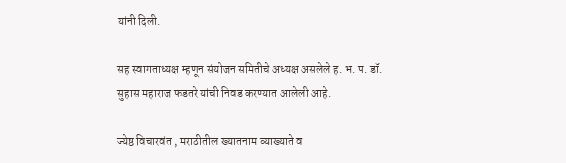यांनी दिली.

सह स्वागताध्यक्ष म्हणून संयोजन समितीचे अध्यक्ष असलेले ह. भ. प. डॉ. सुहास महाराज फडतरे यांची निवड करण्यात आलेली आहे.

ज्येष्ठ विचारवंत , मराठीतील ख्यातनाम व्याख्याते व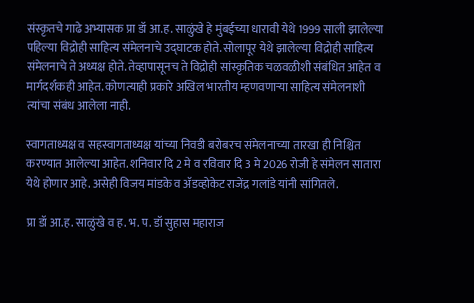संस्कृतचे गाढे अभ्यासक प्रा डॉ आ.ह. साळुंखे हे मुंबईच्या धारावी येथे 1999 साली झालेल्या पहिल्या विद्रोही साहित्य संमेलनाचे उद्घाटक होते. सोलापूर येथे झालेल्या विद्रोही साहित्य संमेलनाचे ते अध्यक्ष होते. तेव्हापासूनच ते विद्रोही सांस्कृतिक चळवळीशी संबंधित आहेत व मार्गदर्शकही आहेत. कोणत्याही प्रकारे अखिल भारतीय म्हणवणाऱ्या साहित्य संमेलनाशी त्यांचा संबंध आलेला नाही.

स्वागताध्यक्ष व सहस्वागताध्यक्ष यांच्या निवडी बरोबरच संमेलनाच्या तारखा ही निश्चित करण्यात आलेल्या आहेत. शनिवार दि 2 मे व रविवार दि 3 मे 2026 रोजी हे संमेलन सातारा येथे होणार आहे. असेही विजय मांडके व ॲडव्होकेट राजेंद्र गलांडे यांनी सांगितले.

प्रा डॉ आ.ह. साळुंखे व ह. भ. प. डॉ सुहास महाराज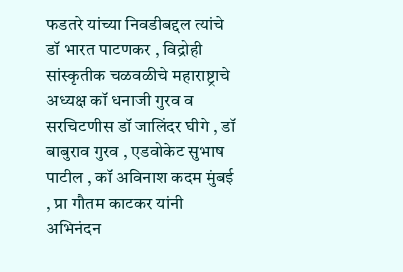फडतरे यांच्या निवडीबद्दल त्यांचे डॉ भारत पाटणकर , विद्रोही सांस्कृतीक चळवळीचे महाराष्ट्राचे अध्यक्ष कॉ धनाजी गुरव व सरचिटणीस डॉ जालिंदर घीगे , डॉ बाबुराव गुरव , एडवोकेट सुभाष पाटील , कॉ अविनाश कदम मुंबई , प्रा गौतम काटकर यांनी अभिनंदन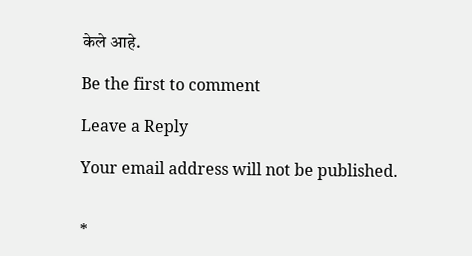केले आहे.

Be the first to comment

Leave a Reply

Your email address will not be published.


*